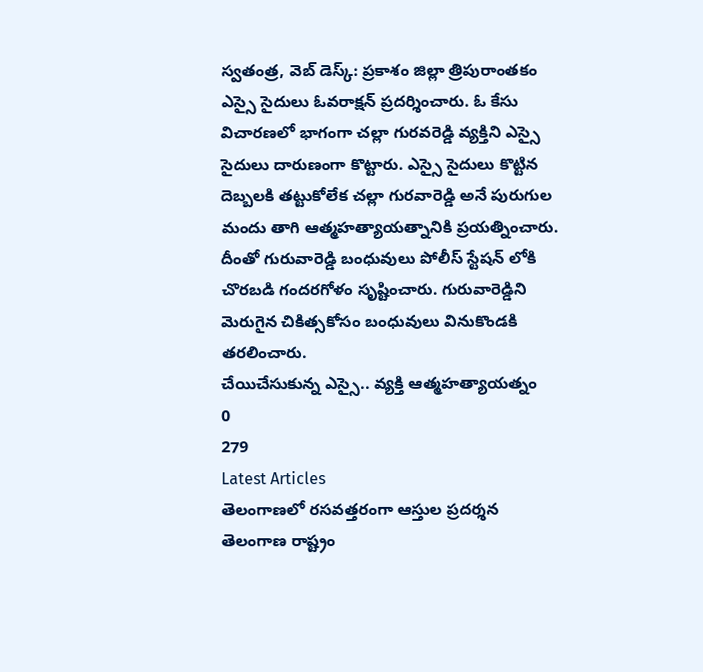స్వతంత్ర, వెబ్ డెస్క్: ప్రకాశం జిల్లా త్రిపురాంతకం ఎస్సై సైదులు ఓవరాక్షన్ ప్రదర్శించారు. ఓ కేసు విచారణలో భాగంగా చల్లా గురవరెడ్డి వ్యక్తిని ఎస్సై సైదులు దారుణంగా కొట్టారు. ఎస్సై సైదులు కొట్టిన దెబ్బలకి తట్టుకోలేక చల్లా గురవారెడ్డి అనే పురుగుల మందు తాగి ఆత్మహత్యాయత్నానికి ప్రయత్నించారు. దీంతో గురువారెడ్డి బంధువులు పోలీస్ స్టేషన్ లోకి చొరబడి గందరగోళం సృష్టించారు. గురువారెడ్డిని మెరుగైన చికిత్సకోసం బంధువులు వినుకొండకి తరలించారు.
చేయిచేసుకున్న ఎస్సై.. వ్యక్తి ఆత్మహత్యాయత్నం
0
279
Latest Articles
తెలంగాణలో రసవత్తరంగా ఆస్తుల ప్రదర్శన
తెలంగాణ రాష్ట్రం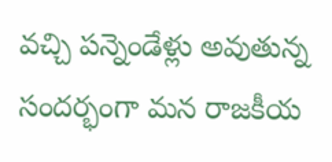వచ్చి పన్నెండేళ్లు అవుతున్న సందర్భంగా మన రాజకీయ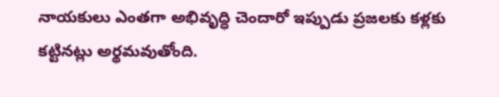నాయకులు ఎంతగా అభివృద్ధి చెందారో ఇప్పుడు ప్రజలకు కళ్లకు కట్టినట్లు అర్థమవుతోంది.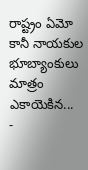రాష్ట్రం ఏమో కానీ నాయకుల భూబ్యాంకులు మాత్రం ఎకాయెకిన...
-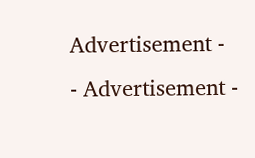Advertisement -
- Advertisement -